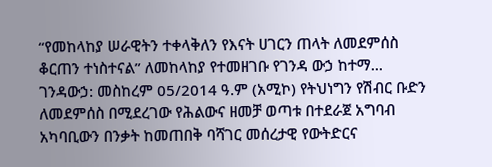“የመከላከያ ሠራዊትን ተቀላቅለን የእናት ሀገርን ጠላት ለመደምሰስ ቆርጠን ተነስተናል” ለመከላከያ የተመዘገቡ የገንዳ ውኃ ከተማ...
ገንዳውኃ: መስከረም 05/2014 ዓ.ም (አሚኮ) የትህነግን የሽብር ቡድን ለመደምሰስ በሚደረገው የሕልውና ዘመቻ ወጣቱ በተደራጀ አግባብ አካባቢውን በንቃት ከመጠበቅ ባሻገር መሰረታዊ የውትድርና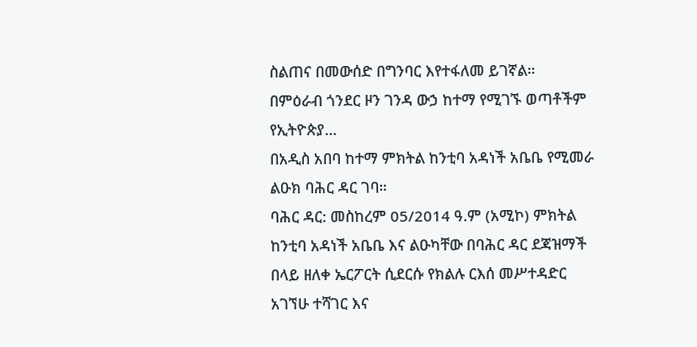ስልጠና በመውሰድ በግንባር እየተፋለመ ይገኛል።
በምዕራብ ጎንደር ዞን ገንዳ ውኃ ከተማ የሚገኙ ወጣቶችም የኢትዮጵያ...
በአዲስ አበባ ከተማ ምክትል ከንቲባ አዳነች አቤቤ የሚመራ ልዑክ ባሕር ዳር ገባ።
ባሕር ዳር: መስከረም 05/2014 ዓ.ም (አሚኮ) ምክትል ከንቲባ አዳነች አቤቤ እና ልዑካቸው በባሕር ዳር ደጃዝማች በላይ ዘለቀ ኤርፖርት ሲደርሱ የክልሉ ርእሰ መሥተዳድር አገኘሁ ተሻገር እና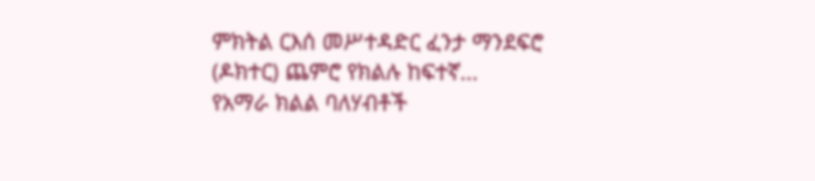ምክትል ርእሰ መሥተዳድር ፈንታ ማንደፍሮ (ዶክተር) ጨምሮ የክልሉ ከፍተኛ...
የአማራ ክልል ባለሃብቶች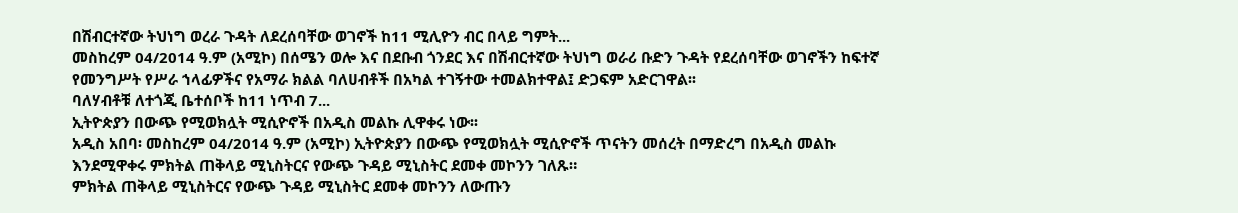በሽብርተኛው ትህነግ ወረራ ጉዳት ለደረሰባቸው ወገኖች ከ11 ሚሊዮን ብር በላይ ግምት...
መስከረም 04/2014 ዓ.ም (አሚኮ) በሰሜን ወሎ እና በደቡብ ጎንደር እና በሽብርተኛው ትህነግ ወራሪ ቡድን ጉዳት የደረሰባቸው ወገኖችን ከፍተኛ የመንግሥት የሥራ ኀላፊዎችና የአማራ ክልል ባለሀብቶች በአካል ተገኝተው ተመልክተዋል፤ ድጋፍም አድርገዋል፡፡
ባለሃብቶቹ ለተጎጂ ቤተሰቦች ከ11 ነጥብ 7...
ኢትዮጵያን በውጭ የሚወክሏት ሚሲዮኖች በአዲስ መልኩ ሊዋቀሩ ነው፡፡
አዲስ አበባ፡ መስከረም 04/2014 ዓ.ም (አሚኮ) ኢትዮጵያን በውጭ የሚወክሏት ሚሲዮኖች ጥናትን መሰረት በማድረግ በአዲስ መልኩ እንደሚዋቀሩ ምክትል ጠቅላይ ሚኒስትርና የውጭ ጉዳይ ሚኒስትር ደመቀ መኮንን ገለጹ።
ምክትል ጠቅላይ ሚኒስትርና የውጭ ጉዳይ ሚኒስትር ደመቀ መኮንን ለውጡን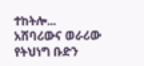ተከትሎ...
አሸባሪውና ወራሪው የትህነግ ቡድን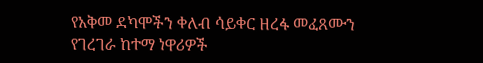የአቅመ ደካሞችን ቀለብ ሳይቀር ዘረፋ መፈጸሙን የገረገራ ከተማ ነዋሪዎች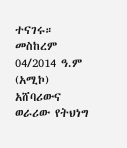ተናገሩ።
መስከረም 04/2014 ዓ.ም (አሚኮ) አሸባሪውና ወራሪው የትህነግ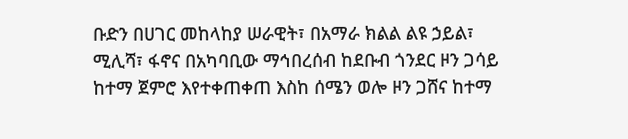ቡድን በሀገር መከላከያ ሠራዊት፣ በአማራ ክልል ልዩ ኃይል፣ ሚሊሻ፣ ፋኖና በአካባቢው ማኅበረሰብ ከደቡብ ጎንደር ዞን ጋሳይ ከተማ ጀምሮ እየተቀጠቀጠ እስከ ሰሜን ወሎ ዞን ጋሸና ከተማ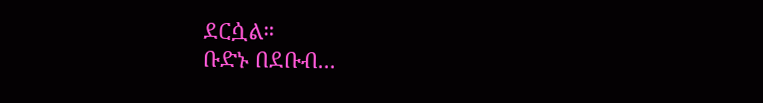ደርሷል።
ቡድኑ በደቡብ...